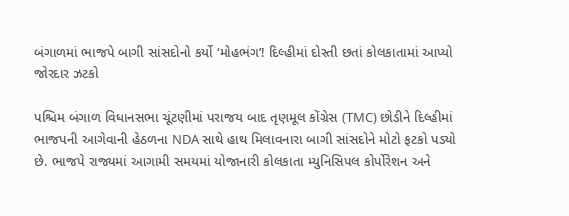બંગાળમાં ભાજપે બાગી સાંસદોનો કર્યો ‘મોહભંગ’! દિલ્હીમાં દોસ્તી છતાં કોલકાતામાં આપ્યો જોરદાર ઝટકો

પશ્ચિમ બંગાળ વિધાનસભા ચૂંટણીમાં પરાજય બાદ તૃણમૂલ કોંગ્રેસ (TMC) છોડીને દિલ્હીમાં ભાજપની આગેવાની હેઠળના NDA સાથે હાથ મિલાવનારા બાગી સાંસદોને મોટો ફટકો પડ્યો છે. ભાજપે રાજ્યમાં આગામી સમયમાં યોજાનારી કોલકાતા મ્યુનિસિપલ કોર્પોરેશન અને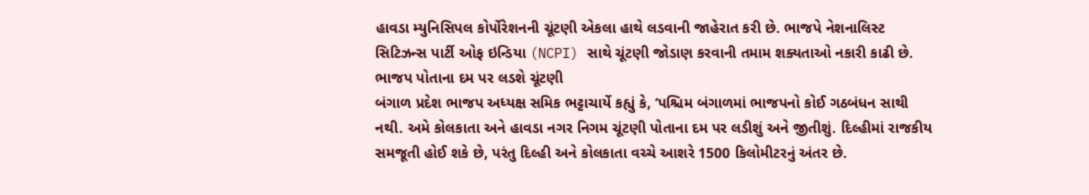હાવડા મ્યુનિસિપલ કોર્પોરેશનની ચૂંટણી એકલા હાથે લડવાની જાહેરાત કરી છે. ભાજપે નેશનાલિસ્ટ સિટિઝન્સ પાર્ટી ઓફ ઇન્ડિયા (NCPI) સાથે ચૂંટણી જોડાણ કરવાની તમામ શક્યતાઓ નકારી કાઢી છે.
ભાજપ પોતાના દમ પર લડશે ચૂંટણી
બંગાળ પ્રદેશ ભાજપ અધ્યક્ષ સમિક ભટ્ટાચાર્યે કહ્યું કે, ‘પશ્ચિમ બંગાળમાં ભાજપનો કોઈ ગઠબંધન સાથી નથી. અમે કોલકાતા અને હાવડા નગર નિગમ ચૂંટણી પોતાના દમ પર લડીશું અને જીતીશું. દિલ્હીમાં રાજકીય સમજૂતી હોઈ શકે છે, પરંતુ દિલ્હી અને કોલકાતા વચ્ચે આશરે 1500 કિલોમીટરનું અંતર છે.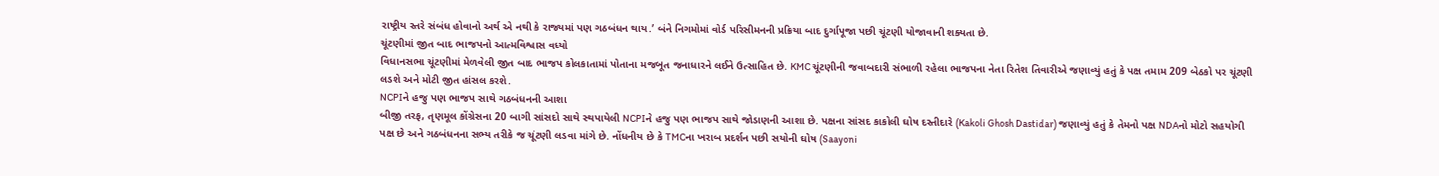રાષ્ટ્રીય સ્તરે સંબંધ હોવાનો અર્થ એ નથી કે રાજ્યમાં પણ ગઠબંધન થાય.’ બંને નિગમોમાં વોર્ડ પરિસીમનની પ્રક્રિયા બાદ દુર્ગાપૂજા પછી ચૂંટણી યોજાવાની શક્યતા છે.
ચૂંટણીમાં જીત બાદ ભાજપનો આત્મવિશ્વાસ વધ્યો
વિધાનસભા ચૂંટણીમાં મેળવેલી જીત બાદ ભાજપ કોલકાતામાં પોતાના મજબૂત જનાધારને લઈને ઉત્સાહિત છે. KMC ચૂંટણીની જવાબદારી સંભાળી રહેલા ભાજપના નેતા રિતેશ તિવારીએ જણાવ્યું હતું કે પક્ષ તમામ 209 બેઠકો પર ચૂંટણી લડશે અને મોટી જીત હાંસલ કરશે.
NCPIને હજુ પણ ભાજપ સાથે ગઠબંધનની આશા
બીજી તરફ, તૃણમૂલ કોંગ્રેસના 20 બાગી સાંસદો સાથે સ્થપાયેલી NCPIને હજુ પણ ભાજપ સાથે જોડાણની આશા છે. પક્ષના સાંસદ કાકોલી ઘોષ દસ્તીદારે (Kakoli Ghosh Dastidar) જણાવ્યું હતું કે તેમનો પક્ષ NDAનો મોટો સહયોગી પક્ષ છે અને ગઠબંધનના સભ્ય તરીકે જ ચૂંટણી લડવા માંગે છે. નોંધનીય છે કે TMCના ખરાબ પ્રદર્શન પછી સયોની ઘોષ (Saayoni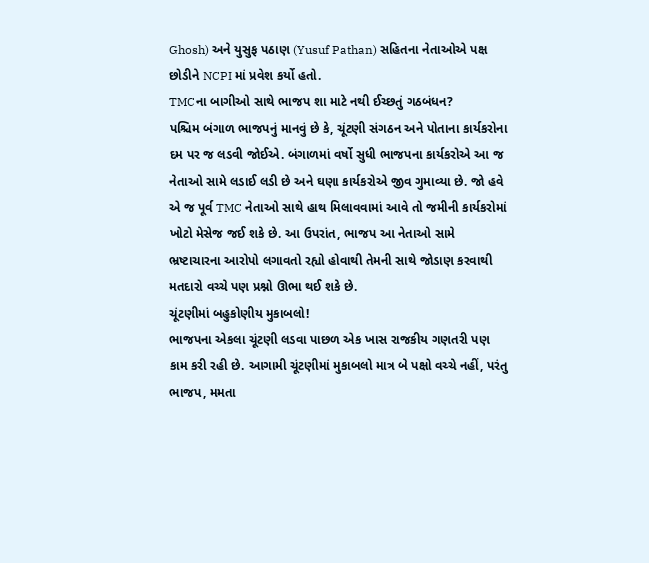Ghosh) અને યુસુફ પઠાણ (Yusuf Pathan) સહિતના નેતાઓએ પક્ષ છોડીને NCPI માં પ્રવેશ કર્યો હતો.
TMCના બાગીઓ સાથે ભાજપ શા માટે નથી ઈચ્છતું ગઠબંધન?
પશ્ચિમ બંગાળ ભાજપનું માનવું છે કે, ચૂંટણી સંગઠન અને પોતાના કાર્યકરોના દમ પર જ લડવી જોઈએ. બંગાળમાં વર્ષો સુધી ભાજપના કાર્યકરોએ આ જ નેતાઓ સામે લડાઈ લડી છે અને ઘણા કાર્યકરોએ જીવ ગુમાવ્યા છે. જો હવે એ જ પૂર્વ TMC નેતાઓ સાથે હાથ મિલાવવામાં આવે તો જમીની કાર્યકરોમાં ખોટો મેસેજ જઈ શકે છે. આ ઉપરાંત, ભાજપ આ નેતાઓ સામે ભ્રષ્ટાચારના આરોપો લગાવતો રહ્યો હોવાથી તેમની સાથે જોડાણ કરવાથી મતદારો વચ્ચે પણ પ્રશ્નો ઊભા થઈ શકે છે.
ચૂંટણીમાં બહુકોણીય મુકાબલો!
ભાજપના એકલા ચૂંટણી લડવા પાછળ એક ખાસ રાજકીય ગણતરી પણ કામ કરી રહી છે. આગામી ચૂંટણીમાં મુકાબલો માત્ર બે પક્ષો વચ્ચે નહીં, પરંતુ ભાજપ, મમતા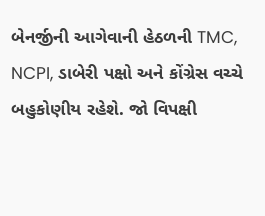બેનર્જીની આગેવાની હેઠળની TMC, NCPI, ડાબેરી પક્ષો અને કોંગ્રેસ વચ્ચે બહુકોણીય રહેશે. જો વિપક્ષી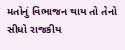મતોનું વિભાજન થાય તો તેનો સીધો રાજકીય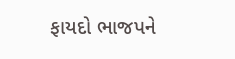ફાયદો ભાજપને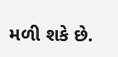મળી શકે છે.